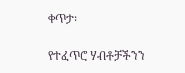ቀጥታ፡

የተፈጥሮ ሃብቶቻችንን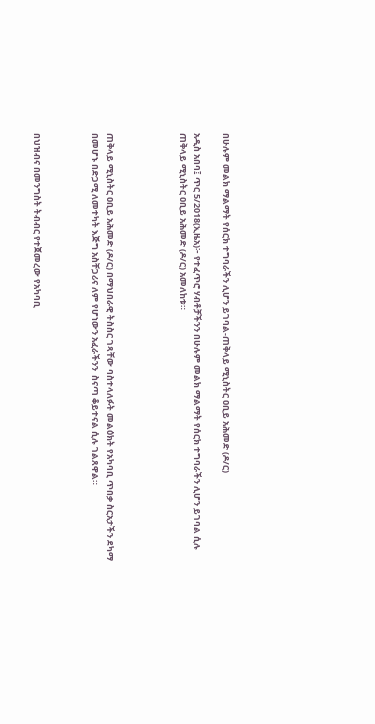በሁሉም መልክ ማልማት የሰርክ ተግባራችን ሊሆን ይገባል-ጠቅላይ ሚኒስትር ዐቢይ አሕመድ (ዶ/ር)

አዲስ አበባ፤ ጥር 5/2018(ኢዜአ)፦ የተፈጥሮ ሃብቶቻችንን በሁሉም መልክ ማልማት የሰርክ ተግባራችን ሊሆን ይገባል ሲሉ ጠቅላይ ሚኒስትር ዐቢይ አሕመድ (ዶ/ር) አመለከቱ።




ጠቅላይ ሚኒስትር ዐቢይ አሕመድ (ዶ/ር) በማህበራዊ ትስስር ገጻቸው ባስተላለፉት መልዕክት የአካባቢ ጥበቃ ስርአታችን ደካማ በመሆኑ በድጋሚ ለመተካት እጅግ አስቸጋሪና ለም የሆነውን አፈራችንን  ስናጣ ቆይተናል ሲሉ ገልጸዋል።



በህዝብና በመንግስት ትብብር የተጀመረው የአካባቢ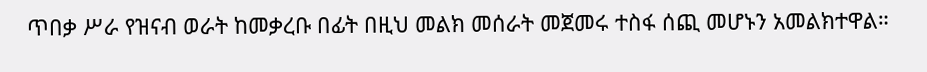ጥበቃ ሥራ የዝናብ ወራት ከመቃረቡ በፊት በዚህ መልክ መሰራት መጀመሩ ተስፋ ሰጪ መሆኑን አመልክተዋል።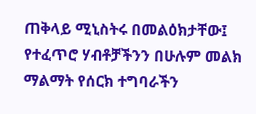ጠቅላይ ሚኒስትሩ በመልዕክታቸው፤ የተፈጥሮ ሃብቶቻችንን በሁሉም መልክ ማልማት የሰርክ ተግባራችን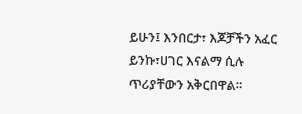ይሁን፤ እንበርታ፣ እጆቻችን አፈር ይንኩ፣ሀገር እናልማ ሲሉ ጥሪያቸውን አቅርበዋል።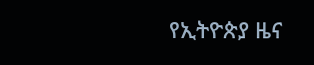የኢትዮጵያ ዜና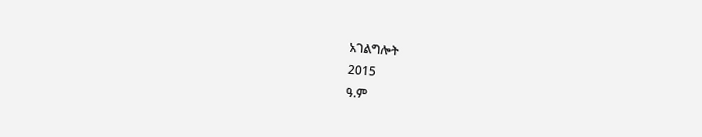አገልግሎት
2015
ዓ.ም